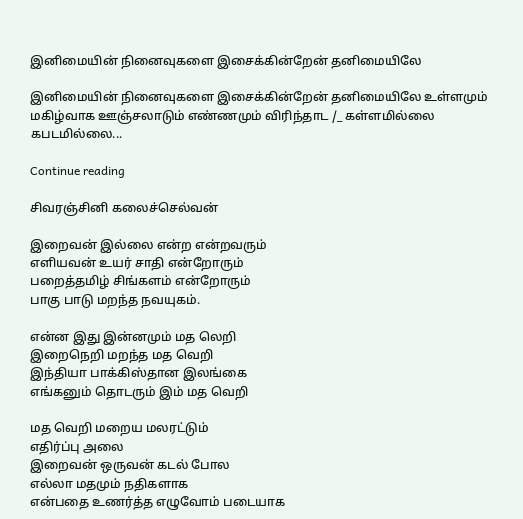இனிமையின் நினைவுகளை இசைக்கின்றேன் தனிமையிலே

இனிமையின் நினைவுகளை இசைக்கின்றேன் தனிமையிலே உள்ளமும் மகிழ்வாக ஊஞ்சலாடும் எண்ணமும் விரிந்தாட /_ கள்ளமில்லை கபடமில்லை...

Continue reading

சிவரஞ்சினி கலைச்செல்வன்

இறைவன் இல்லை என்ற என்றவரும்
எளியவன் உயர் சாதி என்றோரும்
பறைத்தமிழ் சிங்களம் என்றோரும்
பாகு பாடு மறந்த நவயுகம்.

என்ன இது இன்னமும் மத லெறி
இறைநெறி மறந்த மத வெறி
இந்தியா பாக்கிஸ்தான இலங்கை
எங்கனும் தொடரும் இம் மத வெறி

மத வெறி மறைய மலரட்டும்
எதிர்ப்பு அலை
இறைவன் ஒருவன் கடல் போல
எல்லா மதமும் நதிகளாக
என்பதை உணர்த்த எழுவோம் படையாக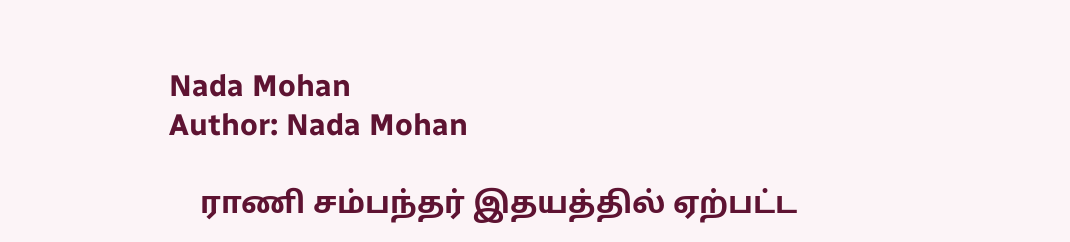Nada Mohan
Author: Nada Mohan

    ராணி சம்பந்தர் இதயத்தில் ஏற்பட்ட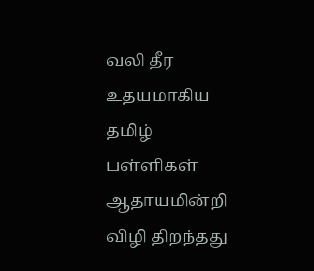வலி தீர உதயமாகிய தமிழ் பள்ளிகள் ஆதாயமின்றி விழி திறந்தது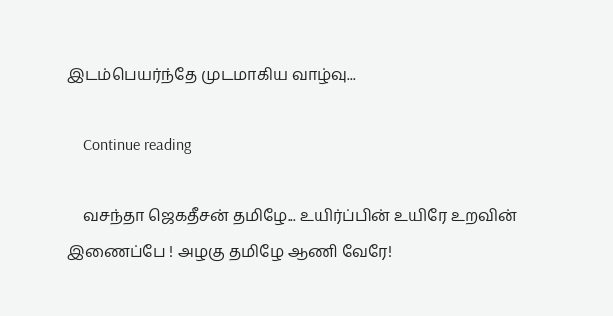இடம்பெயர்ந்தே முடமாகிய வாழ்வு...

    Continue reading

    வசந்தா ஜெகதீசன் தமிழே... உயிர்ப்பின் உயிரே உறவின் இணைப்பே ! அழகு தமிழே ஆணி வேரே!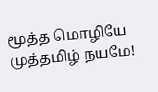மூத்த மொழியே முத்தமிழ் நயமே!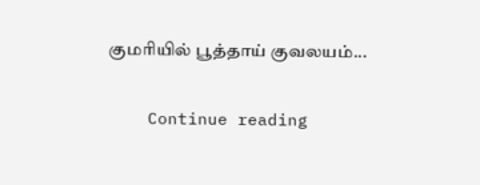குமரியில் பூத்தாய் குவலயம்...

    Continue reading